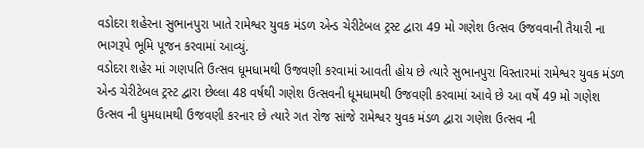વડોદરા શહેરના સુભાનપુરા ખાતે રામેશ્વર યુવક મંડળ એન્ડ ચેરીટેબલ ટ્રસ્ટ દ્વારા 49 મો ગણેશ ઉત્સવ ઉજવવાની તૈયારી ના ભાગરૂપે ભૂમિ પૂજન કરવામાં આવ્યું.
વડોદરા શહેર માં ગણપતિ ઉત્સવ ધૂમધામથી ઉજવણી કરવામાં આવતી હોય છે ત્યારે સુભાનપુરા વિસ્તારમાં રામેશ્વર યુવક મંડળ એન્ડ ચેરીટેબલ ટ્રસ્ટ દ્વારા છેલ્લા 48 વર્ષથી ગણેશ ઉત્સવની ધૂમધામથી ઉજવણી કરવામાં આવે છે આ વર્ષે 49 મો ગણેશ ઉત્સવ ની ધુમધામથી ઉજવણી કરનાર છે ત્યારે ગત રોજ સાંજે રામેશ્વર યુવક મંડળ દ્વારા ગણેશ ઉત્સવ ની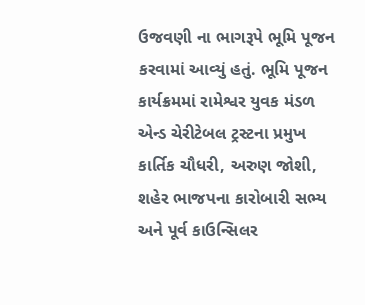ઉજવણી ના ભાગરૂપે ભૂમિ પૂજન કરવામાં આવ્યું હતું. ભૂમિ પૂજન કાર્યક્રમમાં રામેશ્વર યુવક મંડળ એન્ડ ચેરીટેબલ ટ્રસ્ટના પ્રમુખ કાર્તિક ચૌધરી, અરુણ જોશી, શહેર ભાજપના કારોબારી સભ્ય અને પૂર્વ કાઉન્સિલર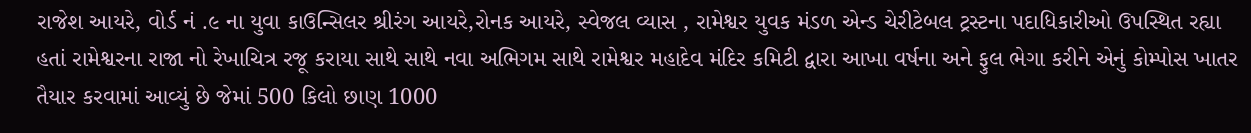રાજેશ આયરે, વોર્ડ નં .૯ ના યુવા કાઉન્સિલર શ્રીરંગ આયરે,રોનક આયરે, સ્વેજલ વ્યાસ , રામેશ્વર યુવક મંડળ એન્ડ ચેરીટેબલ ટ્રસ્ટના પદાધિકારીઓ ઉપસ્થિત રહ્યા હતાં રામેશ્વરના રાજા નો રેખાચિત્ર રજૂ કરાયા સાથે સાથે નવા અભિગમ સાથે રામેશ્વર મહાદેવ મંદિર કમિટી દ્વારા આખા વર્ષના અને ફુલ ભેગા કરીને એનું કોમ્પોસ ખાતર તૈયાર કરવામાં આવ્યું છે જેમાં 500 કિલો છાણ 1000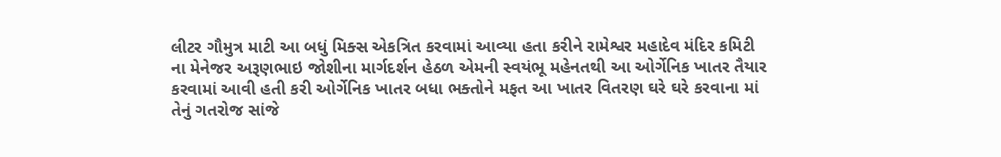લીટર ગૌમુત્ર માટી આ બધું મિક્સ એકત્રિત કરવામાં આવ્યા હતા કરીને રામેશ્વર મહાદેવ મંદિર કમિટી ના મેનેજર અરૂણભાઇ જોશીના માર્ગદર્શન હેઠળ એમની સ્વયંભૂ મહેનતથી આ ઓર્ગેનિક ખાતર તૈયાર કરવામાં આવી હતી કરી ઓર્ગેનિક ખાતર બધા ભક્તોને મફત આ ખાતર વિતરણ ઘરે ઘરે કરવાના માં તેનું ગતરોજ સાંજે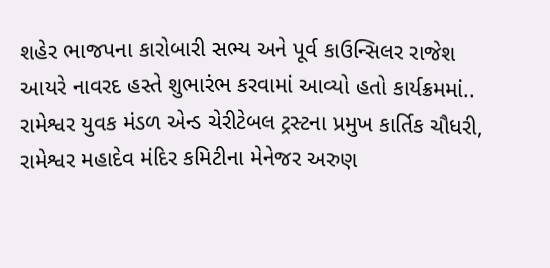શહેર ભાજપના કારોબારી સભ્ય અને પૂર્વ કાઉન્સિલર રાજેશ આયરે નાવરદ હસ્તે શુભારંભ કરવામાં આવ્યો હતો કાર્યક્રમમાં.. રામેશ્વર યુવક મંડળ એન્ડ ચેરીટેબલ ટ્રસ્ટના પ્રમુખ કાર્તિક ચૌધરી, રામેશ્વર મહાદેવ મંદિર કમિટીના મેનેજર અરુણ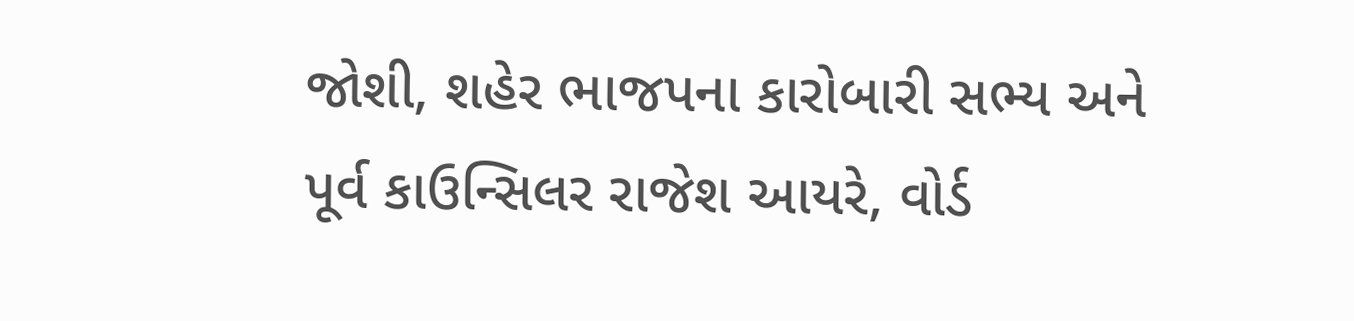જોશી, શહેર ભાજપના કારોબારી સભ્ય અને પૂર્વ કાઉન્સિલર રાજેશ આયરે, વોર્ડ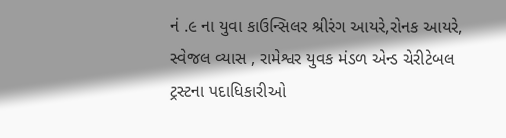નં .૯ ના યુવા કાઉન્સિલર શ્રીરંગ આયરે,રોનક આયરે, સ્વેજલ વ્યાસ , રામેશ્વર યુવક મંડળ એન્ડ ચેરીટેબલ ટ્રસ્ટના પદાધિકારીઓ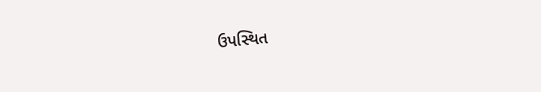ઉપસ્થિત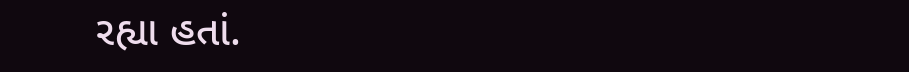રહ્યા હતાં.